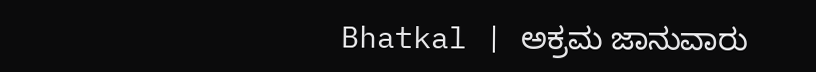Bhatkal | ಅಕ್ರಮ ಜಾನುವಾರು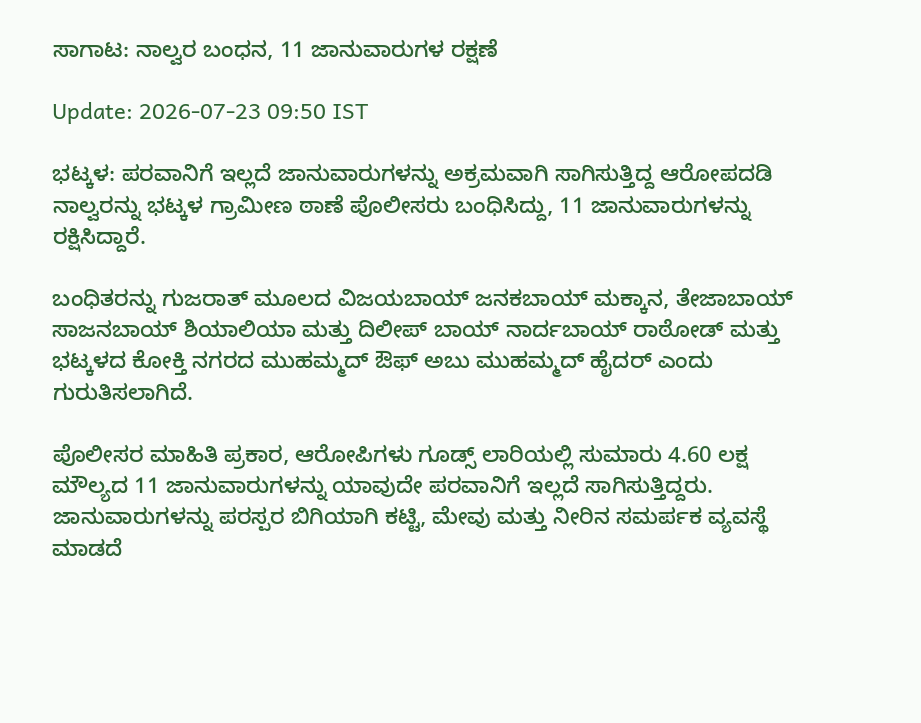ಸಾಗಾಟ: ನಾಲ್ವರ ಬಂಧನ, 11 ಜಾನುವಾರುಗಳ ರಕ್ಷಣೆ

Update: 2026-07-23 09:50 IST

ಭಟ್ಕಳ: ಪರವಾನಿಗೆ ಇಲ್ಲದೆ ಜಾನುವಾರುಗಳನ್ನು ಅಕ್ರಮವಾಗಿ ಸಾಗಿಸುತ್ತಿದ್ದ ಆರೋಪದಡಿ ನಾಲ್ವರನ್ನು ಭಟ್ಕಳ ಗ್ರಾಮೀಣ ಠಾಣೆ ಪೊಲೀಸರು ಬಂಧಿಸಿದ್ದು, 11 ಜಾನುವಾರುಗಳನ್ನು ರಕ್ಷಿಸಿದ್ದಾರೆ.

ಬಂಧಿತರನ್ನು ಗುಜರಾತ್ ಮೂಲದ ವಿಜಯಬಾಯ್ ಜನಕಬಾಯ್ ಮಕ್ಕಾನ, ತೇಜಾಬಾಯ್ ಸಾಜನಬಾಯ್ ಶಿಯಾಲಿಯಾ ಮತ್ತು ದಿಲೀಪ್ ಬಾಯ್ ನಾರ್ದಬಾಯ್ ರಾಠೋಡ್ ಮತ್ತು ಭಟ್ಕಳದ ಕೋಕ್ತಿ ನಗರದ ಮುಹಮ್ಮದ್ ಔಫ್ ಅಬು ಮುಹಮ್ಮದ್ ಹೈದರ್ ಎಂದು ಗುರುತಿಸಲಾಗಿದೆ.

ಪೊಲೀಸರ ಮಾಹಿತಿ ಪ್ರಕಾರ, ಆರೋಪಿಗಳು ಗೂಡ್ಸ್ ಲಾರಿಯಲ್ಲಿ ಸುಮಾರು 4.60 ಲಕ್ಷ ಮೌಲ್ಯದ 11 ಜಾನುವಾರುಗಳನ್ನು ಯಾವುದೇ ಪರವಾನಿಗೆ ಇಲ್ಲದೆ ಸಾಗಿಸುತ್ತಿದ್ದರು. ಜಾನುವಾರುಗಳನ್ನು ಪರಸ್ಪರ ಬಿಗಿಯಾಗಿ ಕಟ್ಟಿ, ಮೇವು ಮತ್ತು ನೀರಿನ ಸಮರ್ಪಕ ವ್ಯವಸ್ಥೆ ಮಾಡದೆ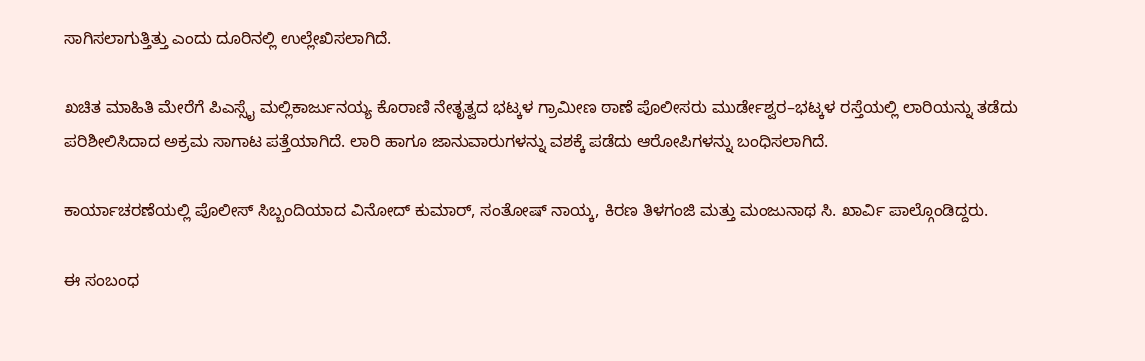ಸಾಗಿಸಲಾಗುತ್ತಿತ್ತು ಎಂದು ದೂರಿನಲ್ಲಿ ಉಲ್ಲೇಖಿಸಲಾಗಿದೆ.

ಖಚಿತ ಮಾಹಿತಿ ಮೇರೆಗೆ ಪಿಎಸ್ಸೈ ಮಲ್ಲಿಕಾರ್ಜುನಯ್ಯ ಕೊರಾಣಿ ನೇತೃತ್ವದ ಭಟ್ಕಳ ಗ್ರಾಮೀಣ ಠಾಣೆ ಪೊಲೀಸರು ಮುರ್ಡೇಶ್ವರ–ಭಟ್ಕಳ ರಸ್ತೆಯಲ್ಲಿ ಲಾರಿಯನ್ನು ತಡೆದು ಪರಿಶೀಲಿಸಿದಾದ ಅಕ್ರಮ ಸಾಗಾಟ ಪತ್ತೆಯಾಗಿದೆ. ಲಾರಿ ಹಾಗೂ ಜಾನುವಾರುಗಳನ್ನು ವಶಕ್ಕೆ ಪಡೆದು ಆರೋಪಿಗಳನ್ನು ಬಂಧಿಸಲಾಗಿದೆ.

ಕಾರ್ಯಾಚರಣೆಯಲ್ಲಿ ಪೊಲೀಸ್ ಸಿಬ್ಬಂದಿಯಾದ ವಿನೋದ್ ಕುಮಾರ್, ಸಂತೋಷ್ ನಾಯ್ಕ, ಕಿರಣ ತಿಳಗಂಜಿ ಮತ್ತು ಮಂಜುನಾಥ ಸಿ. ಖಾರ್ವಿ ಪಾಲ್ಗೊಂಡಿದ್ದರು.

ಈ ಸಂಬಂಧ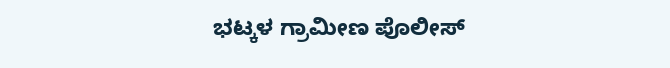ಭಟ್ಕಳ ಗ್ರಾಮೀಣ ಪೊಲೀಸ್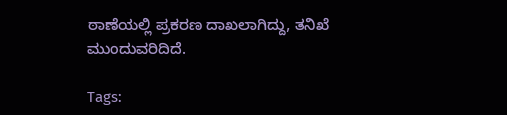ಠಾಣೆಯಲ್ಲಿ ಪ್ರಕರಣ ದಾಖಲಾಗಿದ್ದು, ತನಿಖೆ ಮುಂದುವರಿದಿದೆ.

Tags: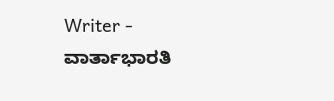Writer - ವಾರ್ತಾಭಾರತಿ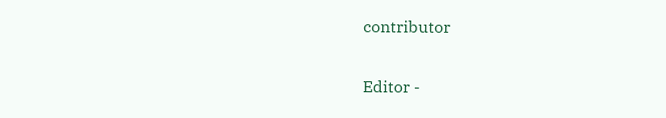contributor

Editor -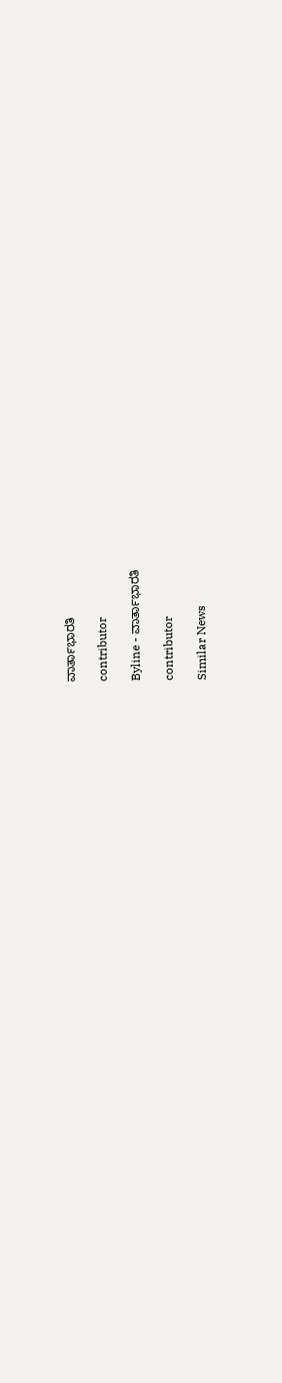ವಾರ್ತಾಭಾರತಿ

contributor

Byline - ವಾರ್ತಾಭಾರತಿ

contributor

Similar News